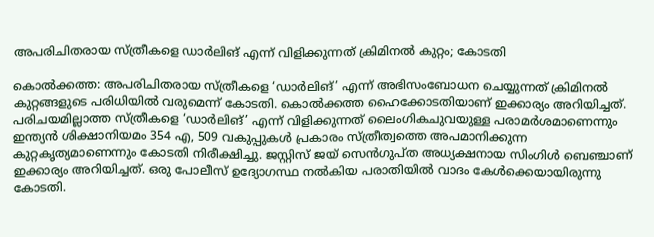അപരിചിതരായ സ്ത്രീകളെ ഡാർലിങ് എന്ന് വിളിക്കുന്നത് ക്രിമിനൽ കുറ്റം; കോടതി

കൊൽക്കത്ത: അപരിചിതരായ സ്ത്രീകളെ ‘ഡാർലിങ്’ എന്ന് അഭിസംബോധന ചെയ്യുന്നത് ക്രിമിനൽ കുറ്റങ്ങളുടെ പരിധിയിൽ വരുമെന്ന് കോടതി. കൊൽക്കത്ത ഹൈക്കോടതിയാണ് ഇക്കാര്യം അറിയിച്ചത്. പരിചയമില്ലാത്ത സ്ത്രീകളെ ‘ഡാർലിങ്’ എന്ന് വിളിക്കുന്നത് ലൈംഗികചുവയുള്ള പരാമർശമാണെന്നും ഇന്ത്യൻ ശിക്ഷാനിയമം 354 എ, 509 വകുപ്പുകൾ പ്രകാരം സ്ത്രീത്വത്തെ അപമാനിക്കുന്ന കുറ്റകൃത്യമാണെന്നും കോടതി നിരീക്ഷിച്ചു. ജസ്റ്റിസ് ജയ് സെൻഗുപ്ത അധ്യക്ഷനായ സിംഗിൾ ബെഞ്ചാണ് ഇക്കാര്യം അറിയിച്ചത്. ഒരു പോലീസ് ഉദ്യോഗസ്ഥ നൽകിയ പരാതിയിൽ വാദം കേൾക്കെയായിരുന്നു കോടതി.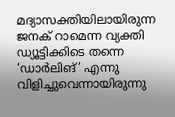മദ്യാസക്തിയിലായിരുന്ന ജനക് റാമെന്ന വ്യക്തി ഡ്യൂട്ടിക്കിടെ തന്നെ ‘ഡാർലിങ്’ എന്നു വിളിച്ചുവെന്നായിരുന്നു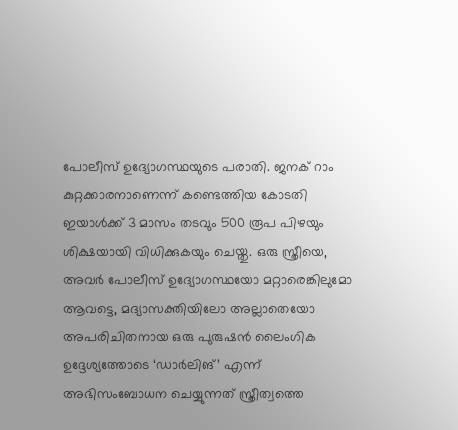പോലീസ് ഉദ്യോഗസ്ഥയുടെ പരാതി. ജനക് റാം കുറ്റക്കാരനാണെന്ന് കണ്ടെത്തിയ കോടതി ഇയാൾക്ക് 3 മാസം തടവും 500 രൂപ പിഴയും ശിക്ഷയായി വിധിക്കുകയും ചെയ്തു. ഒരു സ്ത്രീയെ, അവർ പോലീസ് ഉദ്യോഗസ്ഥയോ മറ്റാരെങ്കിലുമോ ആവട്ടെ, മദ്യാസക്തിയിലോ അല്ലാതെയോ അപരിചിതനായ ഒരു പുരുഷൻ ലൈംഗിക ഉദ്ദേശ്യത്തോടെ ‘ഡാർലിങ്’ എന്ന് അഭിസംബോധന ചെയ്യുന്നത് സ്ത്രീത്വത്തെ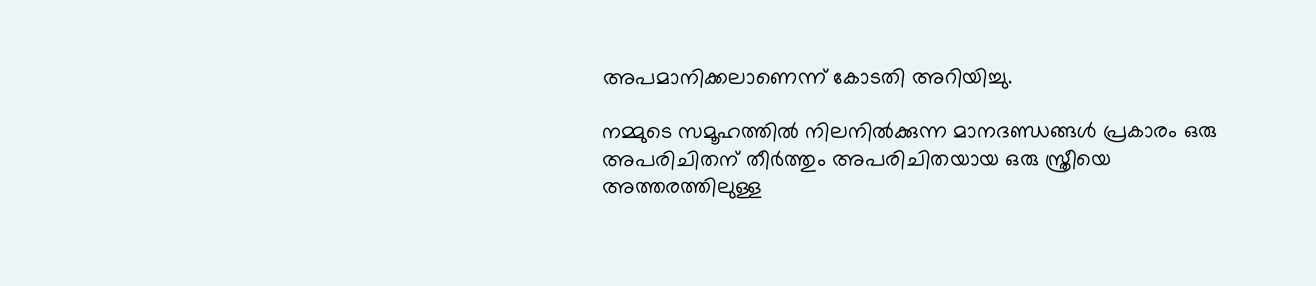അപമാനിക്കലാണെന്ന് കോടതി അറിയിച്ചു.

നമ്മുടെ സമൂഹത്തിൽ നിലനിൽക്കുന്ന മാനദണ്ഡങ്ങൾ പ്രകാരം ഒരു അപരിചിതന് തീർത്തും അപരിചിതയായ ഒരു സ്ത്രീയെ അത്തരത്തിലുള്ള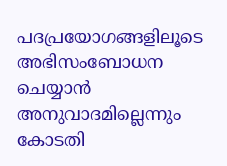പദപ്രയോഗങ്ങളിലൂടെ അഭിസംബോധന ചെയ്യാൻ അനുവാദമില്ലെന്നും കോടതി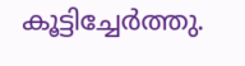കൂട്ടിച്ചേർത്തു.